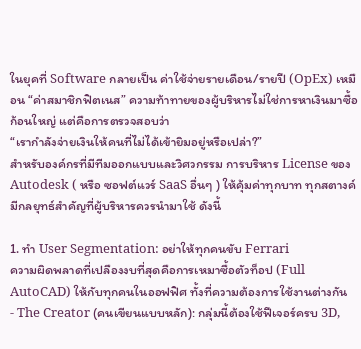ในยุคที่ Software กลายเป็น ค่าใช้จ่ายรายเดือน/รายปี (OpEx) เหมือน “ค่าสมาชิกฟิตเนส” ความท้าทายของผู้บริหารไม่ใช่การหาเงินมาซื้อก้อนใหญ่ แต่คือการตรวจสอบว่า
“เรากำลังจ่ายเงินให้คนที่ไม่ได้เข้ายิมอยู่หรือเปล่า?”
สำหรับองค์กรที่มีทีมออกแบบและวิศวกรรม การบริหาร License ของ Autodesk ( หรือ ซอฟต์แวร์ SaaS อื่นๆ ) ให้คุ้มค่าทุกบาท ทุกสตางค์ มีกลยุทธ์สำคัญที่ผู้บริหารควรนำมาใช้ ดังนี้

1. ทำ User Segmentation: อย่าให้ทุกคนขับ Ferrari
ความผิดพลาดที่เปลืองงบที่สุดคือการเหมาซื้อตัวท็อป (Full AutoCAD) ให้กับทุกคนในออฟฟิศ ทั้งที่ความต้องการใช้งานต่างกัน
- The Creator (คนเขียนแบบหลัก): กลุ่มนี้ต้องใช้ฟีเจอร์ครบ 3D,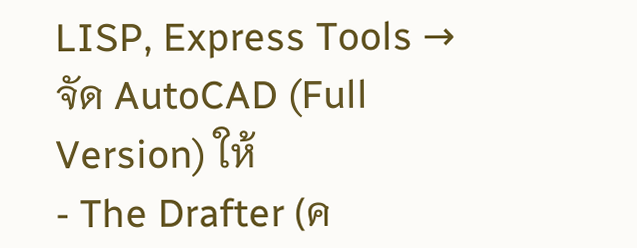LISP, Express Tools → จัด AutoCAD (Full Version) ให้
- The Drafter (ค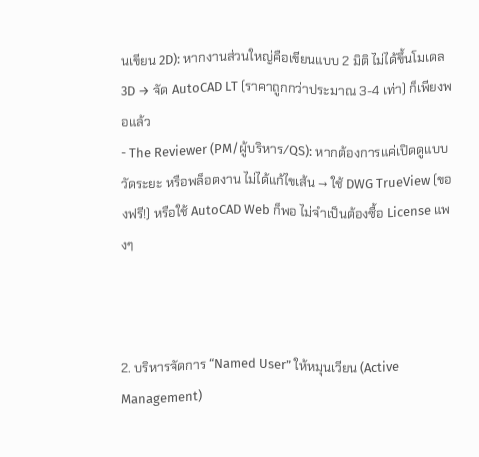นเขียน 2D): หากงานส่วนใหญ่คือเขียนแบบ 2 มิติ ไม่ได้ขึ้นโมเดล 3D → จัด AutoCAD LT (ราคาถูกกว่าประมาณ 3-4 เท่า) ก็เพียงพอแล้ว
- The Reviewer (PM/ผู้บริหาร/QS): หากต้องการแค่เปิดดูแบบ วัดระยะ หรือพล็อตงาน ไม่ได้แก้ไขเส้น → ใช้ DWG TrueView (ของฟรี!) หรือใช้ AutoCAD Web ก็พอ ไม่จำเป็นต้องซื้อ License แพงๆ



2. บริหารจัดการ “Named User” ให้หมุนเวียน (Active Management)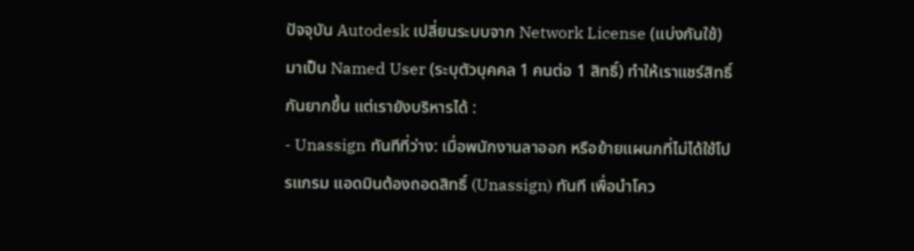ปัจจุบัน Autodesk เปลี่ยนระบบจาก Network License (แบ่งกันใช้) มาเป็น Named User (ระบุตัวบุคคล 1 คนต่อ 1 สิทธิ์) ทำให้เราแชร์สิทธิ์กันยากขึ้น แต่เรายังบริหารได้ :
- Unassign ทันทีที่ว่าง: เมื่อพนักงานลาออก หรือย้ายแผนกที่ไม่ได้ใช้โปรแกรม แอดมินต้องถอดสิทธิ์ (Unassign) ทันที เพื่อนำโคว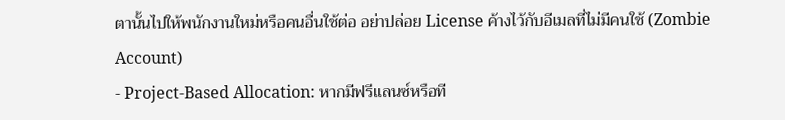ตานั้นไปให้พนักงานใหม่หรือคนอื่นใช้ต่อ อย่าปล่อย License ค้างไว้กับอีเมลที่ไม่มีคนใช้ (Zombie Account)
- Project-Based Allocation: หากมีฟรีแลนซ์หรือที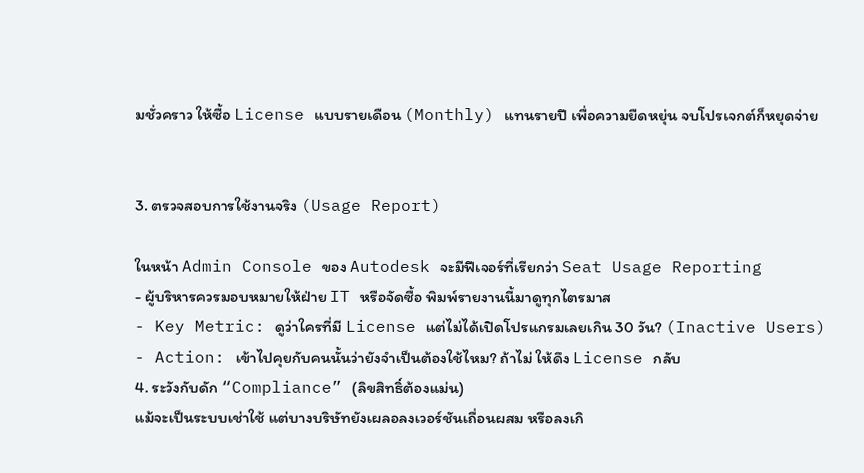มชั่วคราว ให้ซื้อ License แบบรายเดือน (Monthly) แทนรายปี เพื่อความยืดหยุ่น จบโปรเจกต์ก็หยุดจ่าย


3. ตรวจสอบการใช้งานจริง (Usage Report)

ในหน้า Admin Console ของ Autodesk จะมีฟีเจอร์ที่เรียกว่า Seat Usage Reporting
- ผู้บริหารควรมอบหมายให้ฝ่าย IT หรือจัดซื้อ พิมพ์รายงานนี้มาดูทุกไตรมาส
- Key Metric: ดูว่าใครที่มี License แต่ไม่ได้เปิดโปรแกรมเลยเกิน 30 วัน? (Inactive Users)
- Action: เข้าไปคุยกับคนนั้นว่ายังจำเป็นต้องใช้ไหม? ถ้าไม่ ให้ดึง License กลับ
4. ระวังกับดัก “Compliance” (ลิขสิทธิ์ต้องแม่น)
แม้จะเป็นระบบเช่าใช้ แต่บางบริษัทยังเผลอลงเวอร์ชันเถื่อนผสม หรือลงเกิ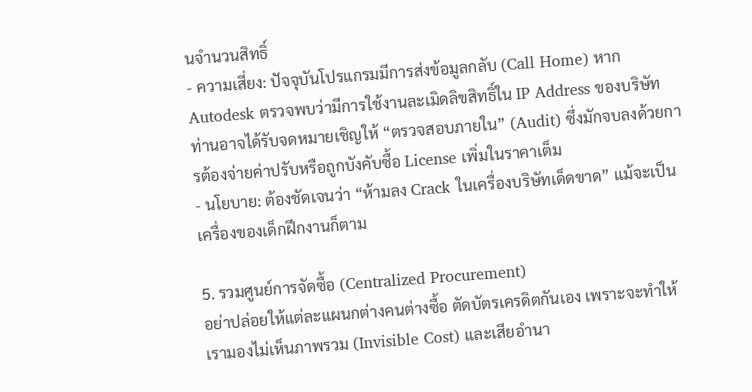นจำนวนสิทธิ์
- ความเสี่ยง: ปัจจุบันโปรแกรมมีการส่งข้อมูลกลับ (Call Home) หาก Autodesk ตรวจพบว่ามีการใช้งานละเมิดลิขสิทธิ์ใน IP Address ของบริษัท ท่านอาจได้รับจดหมายเชิญให้ “ตรวจสอบภายใน” (Audit) ซึ่งมักจบลงด้วยการต้องจ่ายค่าปรับหรือถูกบังคับซื้อ License เพิ่มในราคาเต็ม
- นโยบาย: ต้องชัดเจนว่า “ห้ามลง Crack ในเครื่องบริษัทเด็ดขาด” แม้จะเป็นเครื่องของเด็กฝึกงานก็ตาม

5. รวมศูนย์การจัดซื้อ (Centralized Procurement)
อย่าปล่อยให้แต่ละแผนกต่างคนต่างซื้อ ตัดบัตรเครดิตกันเอง เพราะจะทำให้เรามองไม่เห็นภาพรวม (Invisible Cost) และเสียอำนา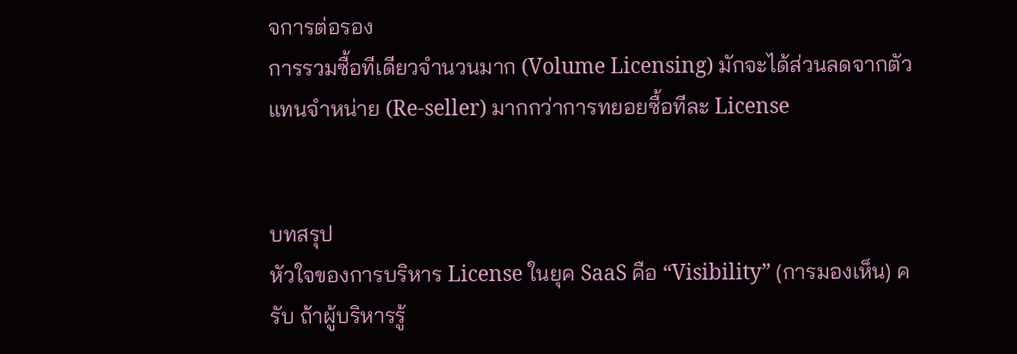จการต่อรอง
การรวมซื้อทีเดียวจำนวนมาก (Volume Licensing) มักจะได้ส่วนลดจากตัวแทนจำหน่าย (Re-seller) มากกว่าการทยอยซื้อทีละ License


บทสรุป
หัวใจของการบริหาร License ในยุค SaaS คือ “Visibility” (การมองเห็น) ครับ ถ้าผู้บริหารรู้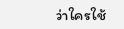ว่าใครใช้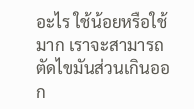อะไร ใช้น้อยหรือใช้มาก เราจะสามารถตัดไขมันส่วนเกินออก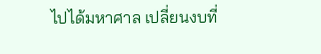ไปได้มหาศาล เปลี่ยนงบที่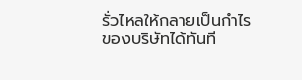รั่วไหลให้กลายเป็นกำไรของบริษัทได้ทันที